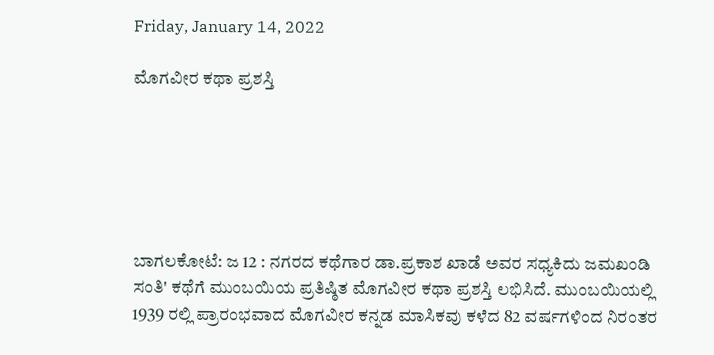Friday, January 14, 2022

ಮೊಗವೀರ ಕಥಾ ಪ್ರಶಸ್ತಿ






ಬಾಗಲಕೋಟೆ: ಜ 12 : ನಗರದ ಕಥೆಗಾರ ಡಾ.ಪ್ರಕಾಶ ಖಾಡೆ ಅವರ ಸಧ್ಯಕಿದು ಜಮಖಂಡಿ ಸಂತಿ' ಕಥೆಗೆ ಮುಂಬಯಿಯ ಪ್ರತಿಷ್ಠಿತ ಮೊಗವೀರ ಕಥಾ ಪ್ರಶಸ್ತಿ ಲಭಿಸಿದೆ. ಮುಂಬಯಿಯಲ್ಲಿ 1939 ರಲ್ಲಿ ಪ್ರಾರಂಭವಾದ ಮೊಗವೀರ ಕನ್ನಡ ಮಾಸಿಕವು ಕಳೆದ 82 ವರ್ಷಗಳಿಂದ ನಿರಂತರ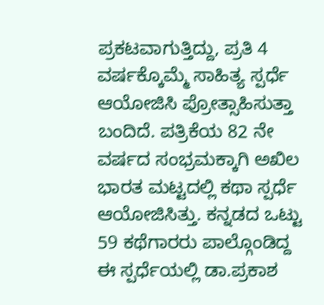ಪ್ರಕಟವಾಗುತ್ತಿದ್ದು, ಪ್ರತಿ 4 ವರ್ಷಕ್ಕೊಮ್ಮೆ ಸಾಹಿತ್ಯ ಸ್ಪರ್ಧೆ ಆಯೋಜಿಸಿ ಪ್ರೋತ್ಸಾಹಿಸುತ್ತಾ ಬಂದಿದೆ. ಪತ್ರಿಕೆಯ 82 ನೇ ವರ್ಷದ ಸಂಭ್ರಮಕ್ಕಾಗಿ ಅಖಿಲ ಭಾರತ ಮಟ್ಟದಲ್ಲಿ ಕಥಾ ಸ್ಪರ್ಧೆ ಆಯೋಜಿಸಿತ್ತು. ಕನ್ನಡದ ಒಟ್ಟು 59 ಕಥೆಗಾರರು ಪಾಲ್ಗೊಂಡಿದ್ದ ಈ ಸ್ಪರ್ಧೆಯಲ್ಲಿ ಡಾ.ಪ್ರಕಾಶ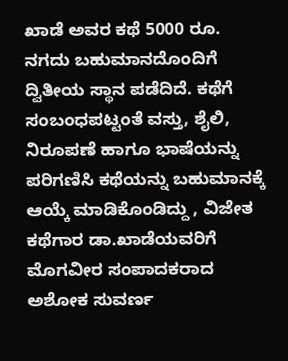ಖಾಡೆ ಅವರ ಕಥೆ 5000 ರೂ. ನಗದು ಬಹುಮಾನದೊಂದಿಗೆ ದ್ವಿತೀಯ ಸ್ಥಾನ ಪಡೆದಿದೆ. ಕಥೆಗೆ ಸಂಬಂಧಪಟ್ಟಂತೆ ವಸ್ತು, ಶೈಲಿ, ನಿರೂಪಣೆ ಹಾಗೂ ಭಾಷೆಯನ್ನು ಪರಿಗಣಿಸಿ ಕಥೆಯನ್ನು ಬಹುಮಾನಕ್ಕೆ ಆಯ್ಕೆ ಮಾಡಿಕೊಂಡಿದ್ದು , ವಿಜೇತ ಕಥೆಗಾರ ಡಾ.ಖಾಡೆಯವರಿಗೆ ಮೊಗವೀರ ಸಂಪಾದಕರಾದ ಅಶೋಕ ಸುವರ್ಣ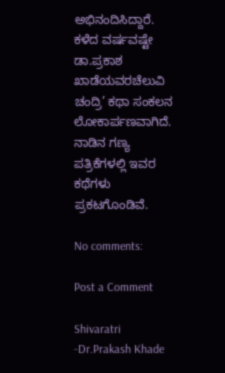ಅಭಿನಂದಿಸಿದ್ದಾರೆ. ಕಳೆದ ವರ್ಷವಷ್ಟೇ ಡಾ.ಪ್ರಕಾಶ ಖಾಡೆಯವರಚೆಲುವಿ ಚಂದ್ರಿ’ ಕಥಾ ಸಂಕಲನ ಲೋಕಾರ್ಪಣವಾಗಿದೆ. ನಾಡಿನ ಗಣ್ಯ ಪತ್ರಿಕೆಗಳಲ್ಲಿ ಇವರ ಕಥೆಗಳು ಪ್ರಕಟಗೊಂಡಿವೆ.

No comments:

Post a Comment

Shivaratri -Dr.Prakash Khade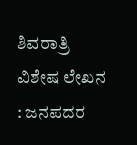ಶಿವರಾತ್ರಿ ವಿಶೇಷ ಲೇಖನ   : ಜನಪದರ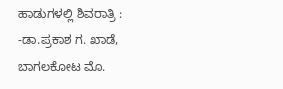ಹಾಡುಗಳಲ್ಲಿ ಶಿವರಾತ್ರಿ :  -ಡಾ.ಪ್ರಕಾಶ ಗ. ಖಾಡೆ,    ಬಾಗಲಕೋಟ ಮೊ.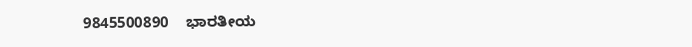9845500890    ಭಾರತೀಯ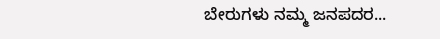ಬೇರುಗಳು ನಮ್ಮ ಜನಪದರ...